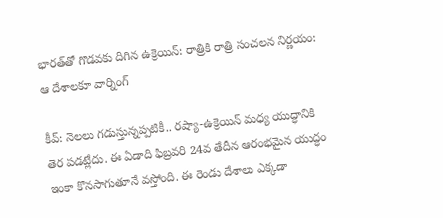భారత్‌తో గొడవకు దిగిన ఉక్రెయిన్: రాత్రికి రాత్రి సంచలన నిర్ణయం: ఆ దేశాలకూ వార్నింగ్

కీవ్: నెలలు గడుస్తున్నప్పటికీ.. రష్యా-ఉక్రెయిన్ మధ్య యుద్ధానికి తెర పడట్లేదు. ఈ ఏడాది ఫిబ్రవరి 24వ తేదీన ఆరంభమైన యుద్ధం ఇంకా కొనసాగుతూనే వస్తోంది. ఈ రెండు దేశాలు ఎక్కడా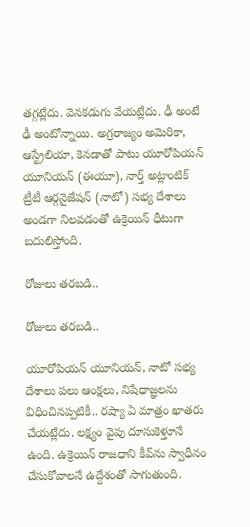తగ్గట్లేదు. వెనకడుగు వేయట్లేదు. ఢీ అంటే ఢీ అంటోన్నాయి. అగ్రరాజ్యం అమెరికా, ఆస్ట్రేలియా, కెనడాతో పాటు యూరోపియన్ యూనియన్ (ఈయూ), నార్త్ అట్లాంటిక్ ట్రీటీ ఆర్గనైజేషన్ (నాటో) సభ్య దేశాలు అండగా నిలవడంతో ఉక్రెయిన్ ధీటుగా బదులిస్తోంది.

రోజులు తరబడి..

రోజులు తరబడి..

యూరోపియన్ యూనియన్, నాటో సభ్య దేశాలు పలు ఆంక్షలు, నిషేధాజ్ఞలను విధించినప్పటికీ.. రష్యా ఏ మాత్రం ఖాతరు చేయట్లేదు. లక్ష్యం వైపు దూసుకెళ్తూనే ఉంది. ఉక్రెయిన్ రాజధాని కీవ్‌ను స్వాధీనం చేసుకోవాలనే ఉద్దేశంతో సాగుతుంది.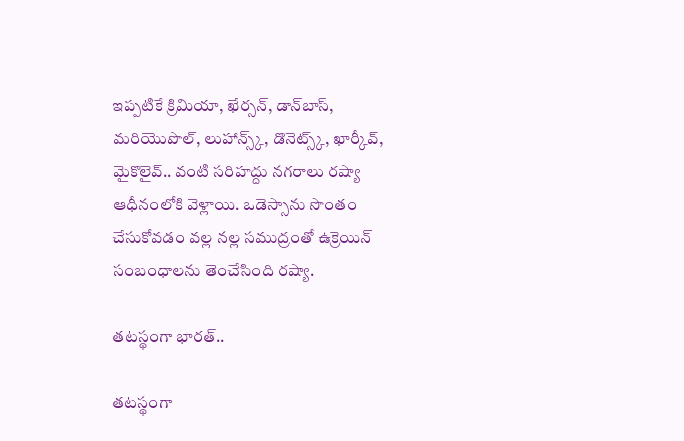ఇప్పటికే క్రిమియా, ఖేర్సన్, డాన్‌బాస్, మరియొపొల్, లుహాన్స్క్, డొనెట్స్క్, ఖార్కీవ్, మైకొలైవ్.. వంటి సరిహద్దు నగరాలు రష్యా ఆధీనంలోకి వెళ్లాయి. ఒడెస్సాను సొంతం చేసుకోవడం వల్ల నల్ల సముద్రంతో ఉక్రెయిన్ సంబంధాలను తెంచేసింది రష్యా.

తటస్థంగా భారత్..

తటస్థంగా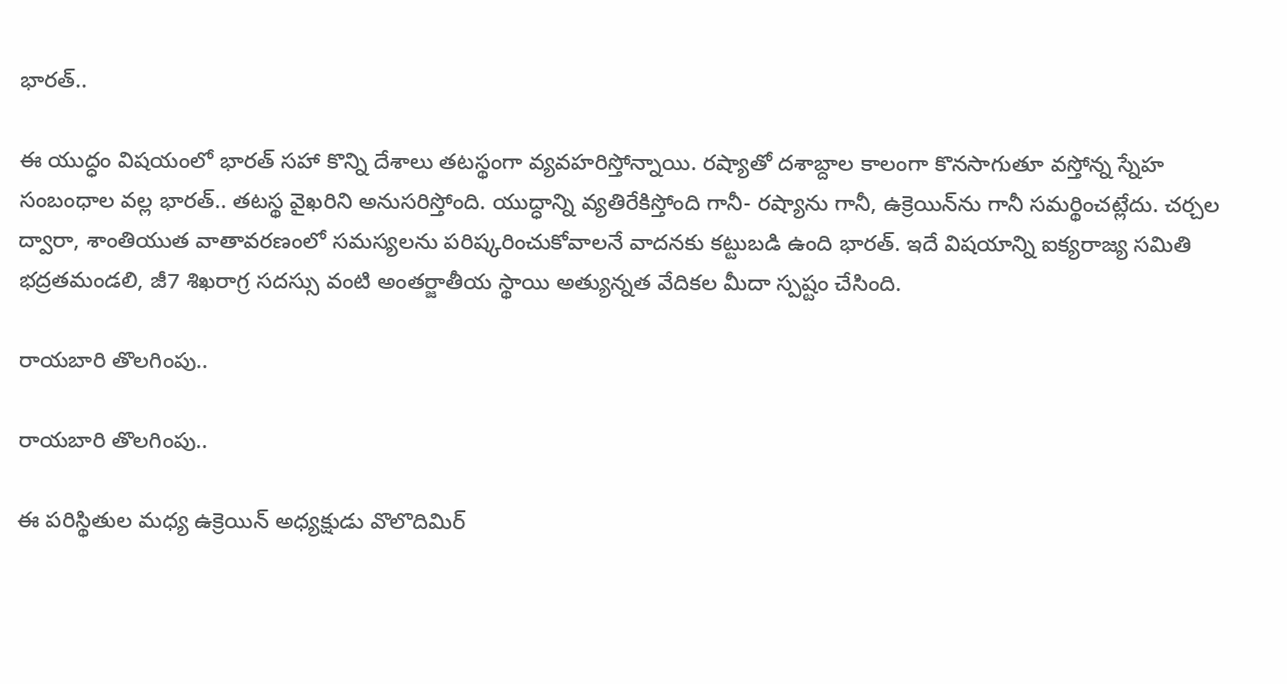భారత్..

ఈ యుద్ధం విషయంలో భారత్ సహా కొన్ని దేశాలు తటస్థంగా వ్యవహరిస్తోన్నాయి. రష్యాతో దశాబ్దాల కాలంగా కొనసాగుతూ వస్తోన్న స్నేహ సంబంధాల వల్ల భారత్.. తటస్థ వైఖరిని అనుసరిస్తోంది. యుద్ధాన్ని వ్యతిరేకిస్తోంది గానీ- రష్యాను గానీ, ఉక్రెయిన్‌ను గానీ సమర్థించట్లేదు. చర్చల ద్వారా, శాంతియుత వాతావరణంలో సమస్యలను పరిష్కరించుకోవాలనే వాదనకు కట్టుబడి ఉంది భారత్. ఇదే విషయాన్ని ఐక్యరాజ్య సమితి భద్రతమండలి, జీ7 శిఖరాగ్ర సదస్సు వంటి అంతర్జాతీయ స్థాయి అత్యున్నత వేదికల మీదా స్పష్టం చేసింది.

రాయబారి తొలగింపు..

రాయబారి తొలగింపు..

ఈ పరిస్థితుల మధ్య ఉక్రెయిన్ అధ్యక్షుడు వొలొదిమిర్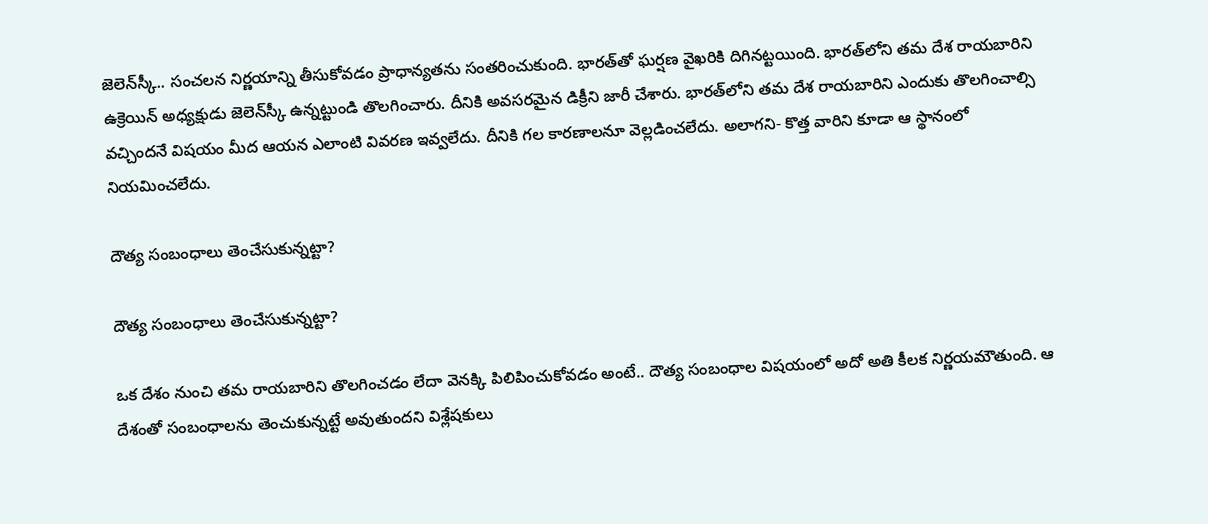జెలెన్‌స్కీ.. సంచలన నిర్ణయాన్ని తీసుకోవడం ప్రాధాన్యతను సంతరించుకుంది. భారత్‌తో ఘర్షణ వైఖరికి దిగినట్టయింది. భారత్‌లోని తమ దేశ రాయబారిని ఉక్రెయిన్ అధ్యక్షుడు జెలెన్‌స్కీ ఉన్నట్టుండి తొలగించారు. దీనికి అవసరమైన డిక్రీని జారీ చేశారు. భారత్‌లోని తమ దేశ రాయబారిని ఎందుకు తొలగించాల్సి వచ్చిందనే విషయం మీద ఆయన ఎలాంటి వివరణ ఇవ్వలేదు. దీనికి గల కారణాలనూ వెల్లడించలేదు. అలాగని- కొత్త వారిని కూడా ఆ స్థానంలో నియమించలేదు.

దౌత్య సంబంధాలు తెంచేసుకున్నట్టా?

దౌత్య సంబంధాలు తెంచేసుకున్నట్టా?

ఒక దేశం నుంచి తమ రాయబారిని తొలగించడం లేదా వెనక్కి పిలిపించుకోవడం అంటే.. దౌత్య సంబంధాల విషయంలో అదో అతి కీలక నిర్ణయమౌతుంది. ఆ దేశంతో సంబంధాలను తెంచుకున్నట్టే అవుతుందని విశ్లేషకులు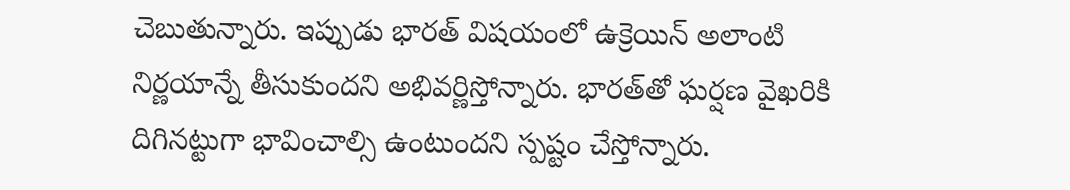చెబుతున్నారు. ఇప్పుడు భారత్ విషయంలో ఉక్రెయిన్ అలాంటి నిర్ణయాన్నే తీసుకుందని అభివర్ణిస్తోన్నారు. భారత్‌తో ఘర్షణ వైఖరికి దిగినట్టుగా భావించాల్సి ఉంటుందని స్పష్టం చేస్తోన్నారు.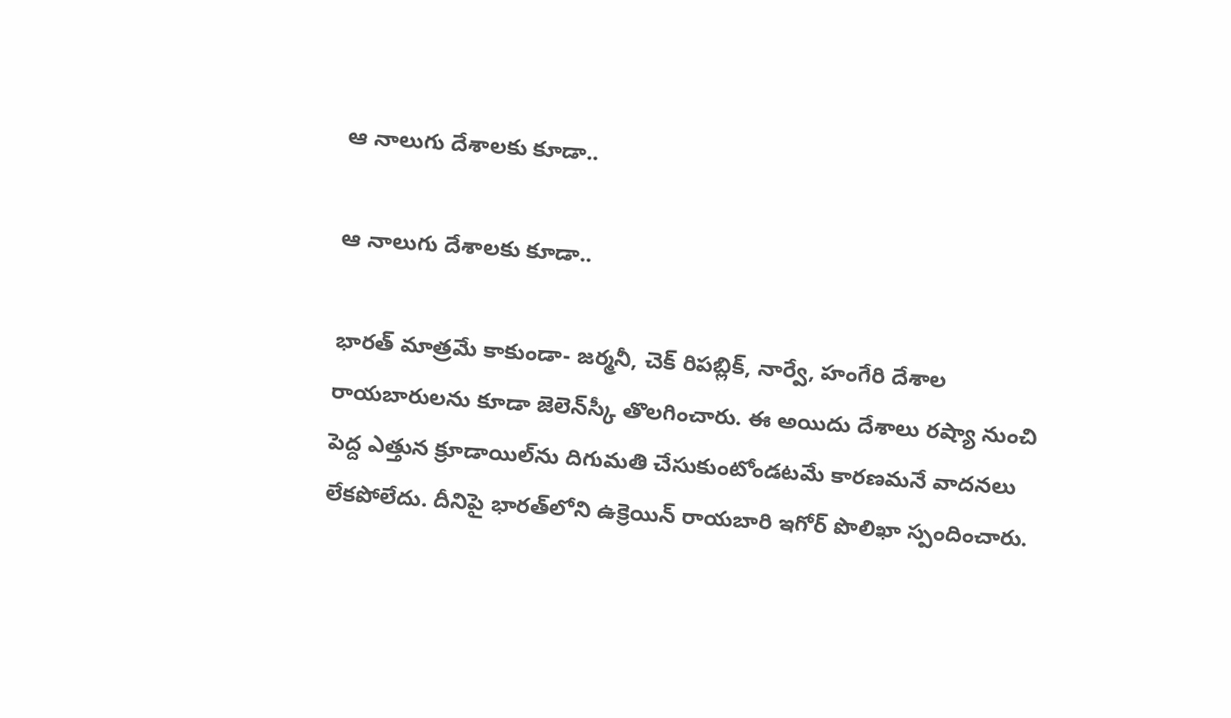ఆ నాలుగు దేశాలకు కూడా..

ఆ నాలుగు దేశాలకు కూడా..

భారత్ మాత్రమే కాకుండా- జర్మనీ, చెక్ రిపబ్లిక్, నార్వే, హంగేరి దేశాల రాయబారులను కూడా జెలెన్‌స్కీ తొలగించారు. ఈ అయిదు దేశాలు రష్యా నుంచి పెద్ద ఎత్తున క్రూడాయిల్‌ను దిగుమతి చేసుకుంటోండటమే కారణమనే వాదనలు లేకపోలేదు. దీనిపై భారత్‌లోని ఉక్రెయిన్ రాయబారి ఇగోర్ పొలిఖా స్పందించారు.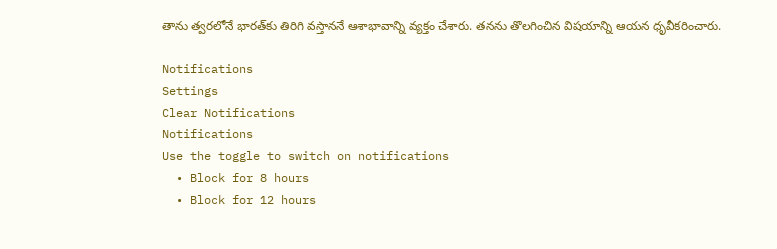తాను త్వరలోనే భారత్‌కు తిరిగి వస్తాననే ఆశాభావాన్ని వ్యక్తం చేశారు. తనను తొలగించిన విషయాన్ని ఆయన ధృవీకరించారు.

Notifications
Settings
Clear Notifications
Notifications
Use the toggle to switch on notifications
  • Block for 8 hours
  • Block for 12 hours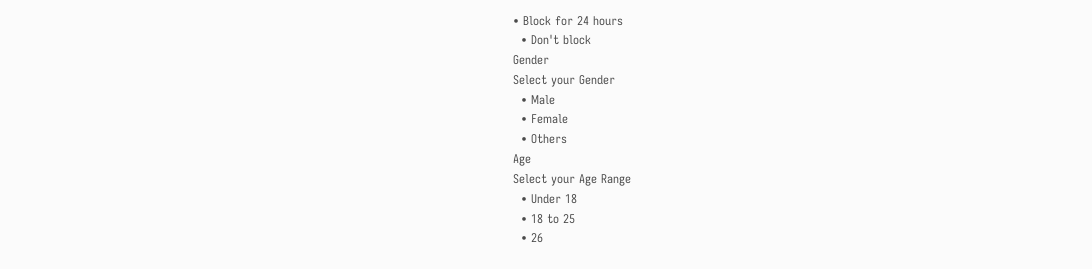• Block for 24 hours
  • Don't block
Gender
Select your Gender
  • Male
  • Female
  • Others
Age
Select your Age Range
  • Under 18
  • 18 to 25
  • 26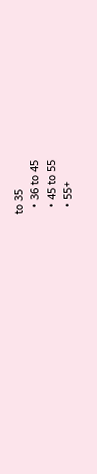to 35
  • 36 to 45
  • 45 to 55
  • 55+